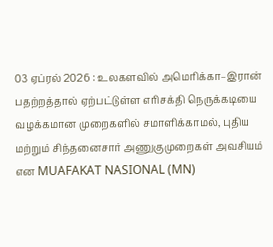03 ஏப்ரல் 2026 : உலகளவில் அமெரிக்கா–இரான் பதற்றத்தால் ஏற்பட்டுள்ள எரிசக்தி நெருக்கடியை வழக்கமான முறைகளில் சமாளிக்காமல், புதிய மற்றும் சிந்தனைசார் அணுகுமுறைகள் அவசியம் என MUAFAKAT NASIONAL (MN)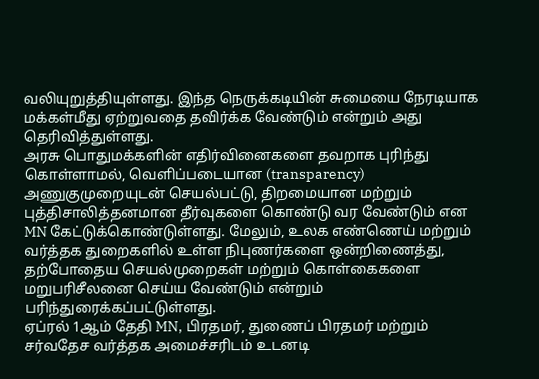வலியுறுத்தியுள்ளது. இந்த நெருக்கடியின் சுமையை நேரடியாக மக்கள்மீது ஏற்றுவதை தவிர்க்க வேண்டும் என்றும் அது தெரிவித்துள்ளது.
அரசு பொதுமக்களின் எதிர்வினைகளை தவறாக புரிந்து கொள்ளாமல், வெளிப்படையான (transparency) அணுகுமுறையுடன் செயல்பட்டு, திறமையான மற்றும் புத்திசாலித்தனமான தீர்வுகளை கொண்டு வர வேண்டும் என MN கேட்டுக்கொண்டுள்ளது. மேலும், உலக எண்ணெய் மற்றும் வர்த்தக துறைகளில் உள்ள நிபுணர்களை ஒன்றிணைத்து, தற்போதைய செயல்முறைகள் மற்றும் கொள்கைகளை மறுபரிசீலனை செய்ய வேண்டும் என்றும் பரிந்துரைக்கப்பட்டுள்ளது.
ஏப்ரல் 1ஆம் தேதி MN, பிரதமர், துணைப் பிரதமர் மற்றும் சர்வதேச வர்த்தக அமைச்சரிடம் உடனடி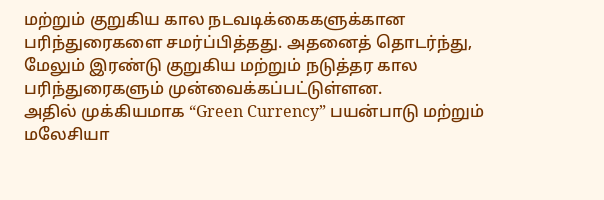மற்றும் குறுகிய கால நடவடிக்கைகளுக்கான பரிந்துரைகளை சமர்ப்பித்தது. அதனைத் தொடர்ந்து, மேலும் இரண்டு குறுகிய மற்றும் நடுத்தர கால பரிந்துரைகளும் முன்வைக்கப்பட்டுள்ளன.
அதில் முக்கியமாக “Green Currency” பயன்பாடு மற்றும் மலேசியா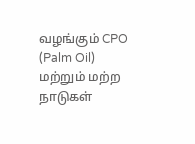வழங்கும் CPO (Palm Oil) மற்றும் மற்ற நாடுகள்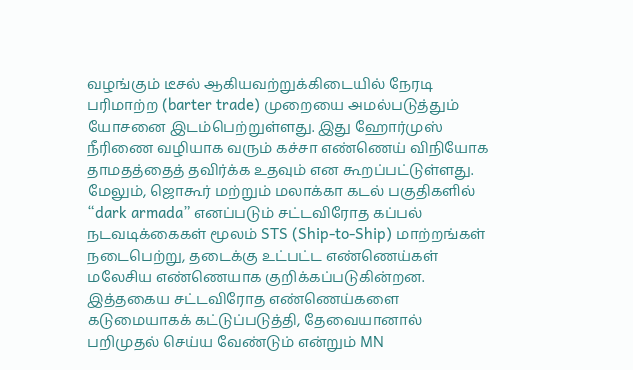வழங்கும் டீசல் ஆகியவற்றுக்கிடையில் நேரடி பரிமாற்ற (barter trade) முறையை அமல்படுத்தும் யோசனை இடம்பெற்றுள்ளது. இது ஹோர்முஸ் நீரிணை வழியாக வரும் கச்சா எண்ணெய் விநியோக தாமதத்தைத் தவிர்க்க உதவும் என கூறப்பட்டுள்ளது.
மேலும், ஜொகூர் மற்றும் மலாக்கா கடல் பகுதிகளில் “dark armada” எனப்படும் சட்டவிரோத கப்பல் நடவடிக்கைகள் மூலம் STS (Ship-to-Ship) மாற்றங்கள் நடைபெற்று, தடைக்கு உட்பட்ட எண்ணெய்கள் மலேசிய எண்ணெயாக குறிக்கப்படுகின்றன. இத்தகைய சட்டவிரோத எண்ணெய்களை கடுமையாகக் கட்டுப்படுத்தி, தேவையானால் பறிமுதல் செய்ய வேண்டும் என்றும் MN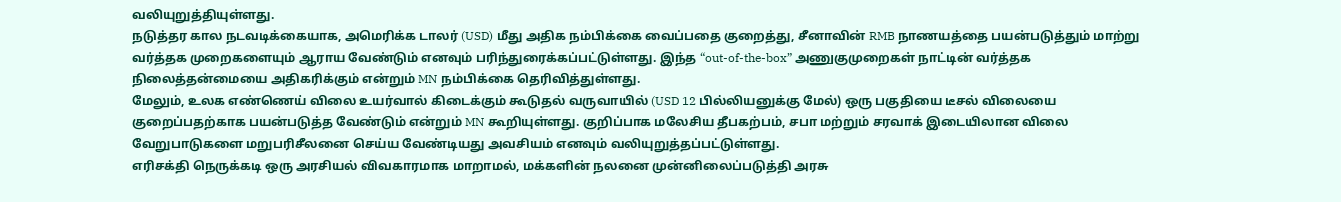வலியுறுத்தியுள்ளது.
நடுத்தர கால நடவடிக்கையாக, அமெரிக்க டாலர் (USD) மீது அதிக நம்பிக்கை வைப்பதை குறைத்து, சீனாவின் RMB நாணயத்தை பயன்படுத்தும் மாற்று வர்த்தக முறைகளையும் ஆராய வேண்டும் எனவும் பரிந்துரைக்கப்பட்டுள்ளது. இந்த “out-of-the-box” அணுகுமுறைகள் நாட்டின் வர்த்தக நிலைத்தன்மையை அதிகரிக்கும் என்றும் MN நம்பிக்கை தெரிவித்துள்ளது.
மேலும், உலக எண்ணெய் விலை உயர்வால் கிடைக்கும் கூடுதல் வருவாயில் (USD 12 பில்லியனுக்கு மேல்) ஒரு பகுதியை டீசல் விலையை குறைப்பதற்காக பயன்படுத்த வேண்டும் என்றும் MN கூறியுள்ளது. குறிப்பாக மலேசிய தீபகற்பம், சபா மற்றும் சரவாக் இடையிலான விலை வேறுபாடுகளை மறுபரிசீலனை செய்ய வேண்டியது அவசியம் எனவும் வலியுறுத்தப்பட்டுள்ளது.
எரிசக்தி நெருக்கடி ஒரு அரசியல் விவகாரமாக மாறாமல், மக்களின் நலனை முன்னிலைப்படுத்தி அரசு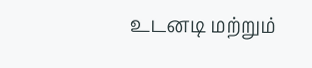உடனடி மற்றும்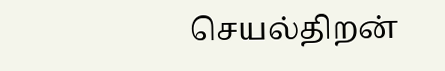செயல்திறன்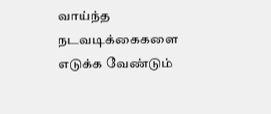வாய்ந்த நடவடிக்கைகளை எடுக்க வேண்டும்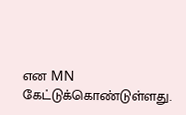என MN கேட்டுக்கொண்டுள்ளது.